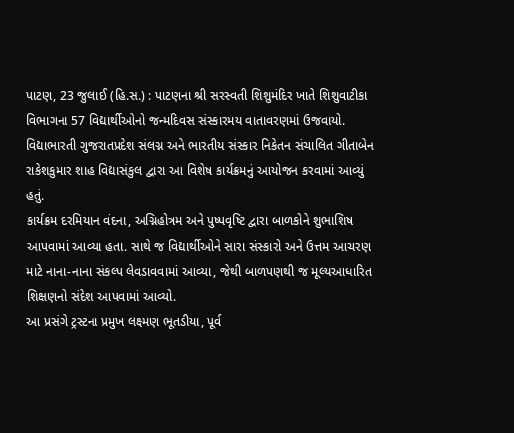પાટણ, 23 જુલાઈ (હિ.સ.) : પાટણના શ્રી સરસ્વતી શિશુમંદિર ખાતે શિશુવાટીકા વિભાગના 57 વિદ્યાર્થીઓનો જન્મદિવસ સંસ્કારમય વાતાવરણમાં ઉજવાયો. વિદ્યાભારતી ગુજરાતપ્રદેશ સંલગ્ન અને ભારતીય સંસ્કાર નિકેતન સંચાલિત ગીતાબેન રાકેશકુમાર શાહ વિદ્યાસંકુલ દ્વારા આ વિશેષ કાર્યક્રમનું આયોજન કરવામાં આવ્યું હતું.
કાર્યક્રમ દરમિયાન વંદના, અગ્નિહોત્રમ અને પુષ્પવૃષ્ટિ દ્વારા બાળકોને શુભાશિષ આપવામાં આવ્યા હતા. સાથે જ વિદ્યાર્થીઓને સારા સંસ્કારો અને ઉત્તમ આચરણ માટે નાના-નાના સંકલ્પ લેવડાવવામાં આવ્યા, જેથી બાળપણથી જ મૂલ્યઆધારિત શિક્ષણનો સંદેશ આપવામાં આવ્યો.
આ પ્રસંગે ટ્રસ્ટના પ્રમુખ લક્ષ્મણ ભૂતડીયા, પૂર્વ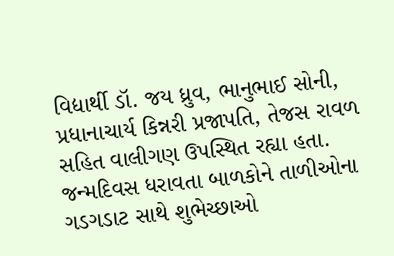વિદ્યાર્થી ડૉ. જય ધ્રુવ, ભાનુભાઈ સોની, પ્રધાનાચાર્ય કિન્નરી પ્રજાપતિ, તેજસ રાવળ સહિત વાલીગણ ઉપસ્થિત રહ્યા હતા. જન્મદિવસ ધરાવતા બાળકોને તાળીઓના ગડગડાટ સાથે શુભેચ્છાઓ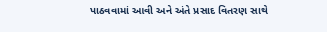પાઠવવામાં આવી અને અંતે પ્રસાદ વિતરણ સાથે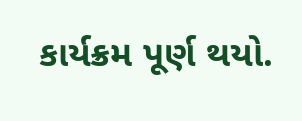કાર્યક્રમ પૂર્ણ થયો.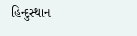હિન્દુસ્થાન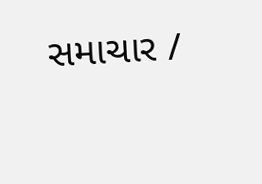સમાચાર /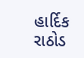હાર્દિક રાઠોડ